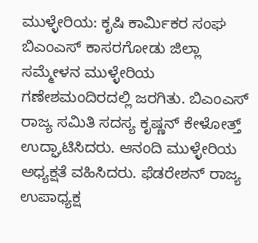ಮುಳ್ಳೇರಿಯ: ಕೃಷಿ ಕಾರ್ಮಿಕರ ಸಂಘ ಬಿಎಂಎಸ್ ಕಾಸರಗೋಡು ಜಿಲ್ಲಾ ಸಮ್ಮೇಳನ ಮುಳ್ಳೇರಿಯ ಗಣೇಶಮಂದಿರದಲ್ಲಿ ಜರಗಿತು. ಬಿಎಂಎಸ್ ರಾಜ್ಯ ಸಮಿತಿ ಸದಸ್ಯ ಕೃಷ್ಣನ್ ಕೇಳೋತ್ತ್ ಉದ್ಘಾಟಿಸಿದರು. ಆನಂದಿ ಮುಳ್ಳೇರಿಯ ಅಧ್ಯಕ್ಷತೆ ವಹಿಸಿದರು. ಫೆಡರೇಶನ್ ರಾಜ್ಯ ಉಪಾಧ್ಯಕ್ಷ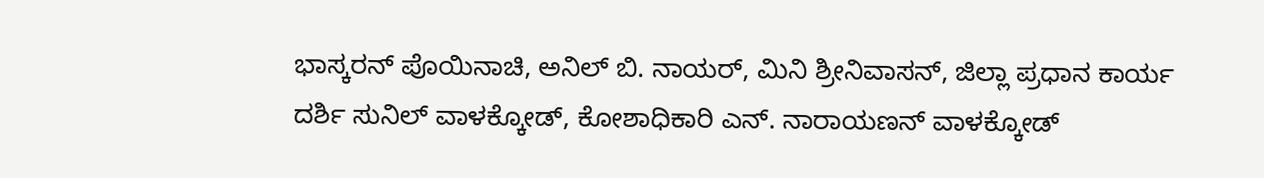ಭಾಸ್ಕರನ್ ಪೊಯಿನಾಚಿ, ಅನಿಲ್ ಬಿ. ನಾಯರ್, ಮಿನಿ ಶ್ರೀನಿವಾಸನ್, ಜಿಲ್ಲಾ ಪ್ರಧಾನ ಕಾರ್ಯ ದರ್ಶಿ ಸುನಿಲ್ ವಾಳಕ್ಕೋಡ್, ಕೋಶಾಧಿಕಾರಿ ಎನ್. ನಾರಾಯಣನ್ ವಾಳಕ್ಕೋಡ್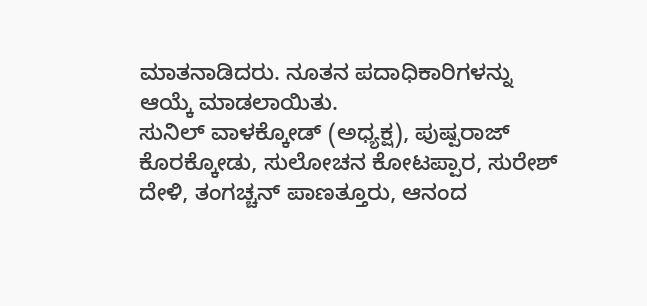ಮಾತನಾಡಿದರು. ನೂತನ ಪದಾಧಿಕಾರಿಗಳನ್ನು ಆಯ್ಕೆ ಮಾಡಲಾಯಿತು.
ಸುನಿಲ್ ವಾಳಕ್ಕೋಡ್ (ಅಧ್ಯಕ್ಷ), ಪುಷ್ಪರಾಜ್ ಕೊರಕ್ಕೋಡು, ಸುಲೋಚನ ಕೋಟಪ್ಪಾರ, ಸುರೇಶ್ ದೇಳಿ, ತಂಗಚ್ಚನ್ ಪಾಣತ್ತೂರು, ಆನಂದ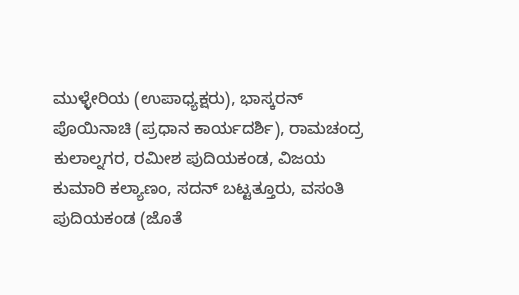ಮುಳ್ಳೇರಿಯ (ಉಪಾಧ್ಯಕ್ಷರು), ಭಾಸ್ಕರನ್ ಪೊಯಿನಾಚಿ (ಪ್ರಧಾನ ಕಾರ್ಯದರ್ಶಿ), ರಾಮಚಂದ್ರ ಕುಲಾಲ್ನಗರ, ರಮೀಶ ಪುದಿಯಕಂಡ, ವಿಜಯ ಕುಮಾರಿ ಕಲ್ಯಾಣಂ, ಸದನ್ ಬಟ್ಟತ್ತೂರು, ವಸಂತಿ ಪುದಿಯಕಂಡ (ಜೊತೆ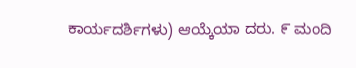ಕಾರ್ಯದರ್ಶಿಗಳು) ಆಯ್ಕೆಯಾ ದರು. ೯ ಮಂದಿ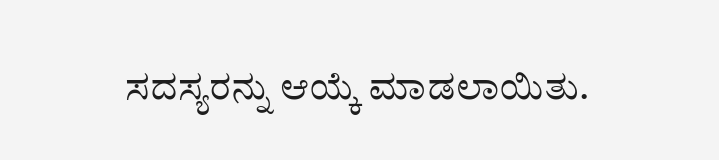ಸದಸ್ಯರನ್ನು ಆಯ್ಕೆ ಮಾಡಲಾಯಿತು.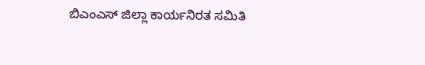ಬಿಎಂಎಸ್ ಜಿಲ್ಲಾ ಕಾರ್ಯನಿರತ ಸಮಿತಿ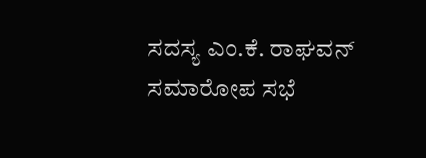ಸದಸ್ಯ ಎಂ.ಕೆ. ರಾಘವನ್ ಸಮಾರೋಪ ಸಭೆ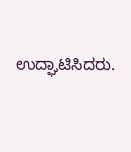ಉದ್ಘಾಟಿಸಿದರು.